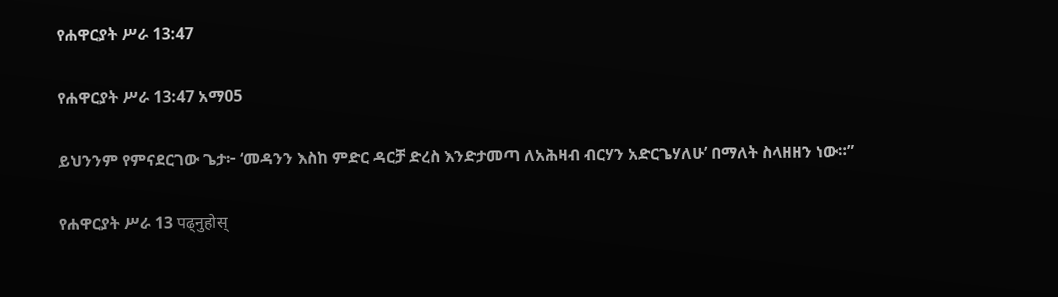የሐዋርያት ሥራ 13:47

የሐዋርያት ሥራ 13:47 አማ05

ይህንንም የምናደርገው ጌታ፦ ‘መዳንን እስከ ምድር ዳርቻ ድረስ እንድታመጣ ለአሕዛብ ብርሃን አድርጌሃለሁ’ በማለት ስላዘዘን ነው።”

የሐዋርያት ሥራ 13 पढ्नुहोस्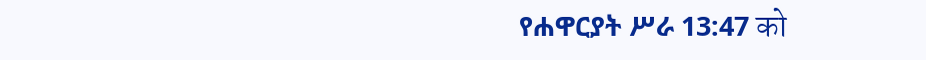የሐዋርያት ሥራ 13:47 को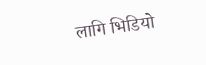लागि भिडियो